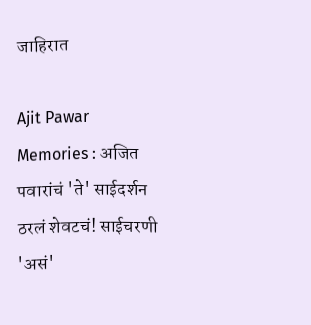जाहिरात

Ajit Pawar Memories : अजित पवारांचं 'ते' साईदर्शन ठरलं शेवटचं! साईचरणी 'असं'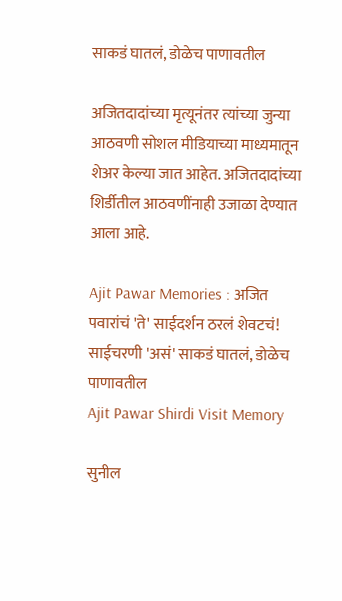साकडं घातलं, डोळेच पाणावतील

अजितदादांच्या मृत्यूनंतर त्यांच्या जुन्या आठवणी सोशल मीडियाच्या माध्यमातून शेअर केल्या जात आहेत. अजितदादांच्या शिर्डीतील आठवणींनाही उजाळा देण्यात आला आहे.

Ajit Pawar Memories : अजित पवारांचं 'ते' साईदर्शन ठरलं शेवटचं! साईचरणी 'असं' साकडं घातलं, डोळेच पाणावतील
Ajit Pawar Shirdi Visit Memory

सुनील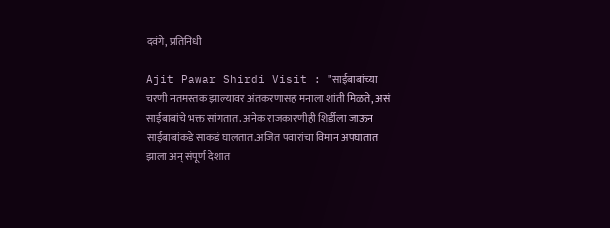दवंगे, प्रतिनिधी

Ajit Pawar Shirdi Visit : "साईबाबांच्या चरणी नतमस्तक झाल्यावर अंतकरणासह मनाला शांती मिळते, असं साईबाबांचे भक्त सांगतात. अनेक राजकारणीही शिर्डीला जाऊन साईबाबांकडे साकडं घालतात.अजित पवारांचा विमान अपघातात झाला अन् संपूर्ण देशात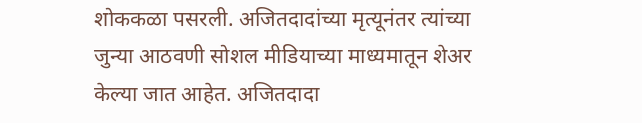शोककळा पसरली. अजितदादांच्या मृत्यूनंतर त्यांच्या जुन्या आठवणी सोशल मीडियाच्या माध्यमातून शेअर केल्या जात आहेत. अजितदादा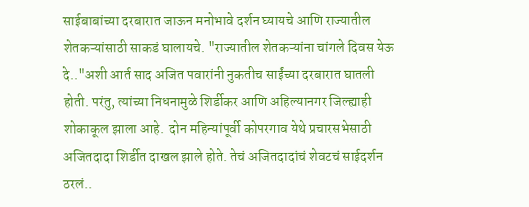साईबाबांच्या दरबारात जाऊन मनोभावे दर्शन घ्यायचे आणि राज्यातील शेतकऱ्यांसाठी साकडं घालायचे. "राज्यातील शेतकऱ्यांना चांगले दिवस येऊ दे.."अशी आर्त साद अजित पवारांनी नुकतीच साईंच्या दरबारात घातली होती. परंतु, त्यांच्या निधनामुळे शिर्डीकर आणि अहिल्यानगर जिल्ह्याही शोकाकूल झाला आहे.  दोन महिन्यांपूर्वी कोपरगाव येथे प्रचारसभेसाठी अजितदादा शिर्डीत दाखल झाले होते. तेचं अजितदादांचं शेवटचं साईदर्शन ठरलं..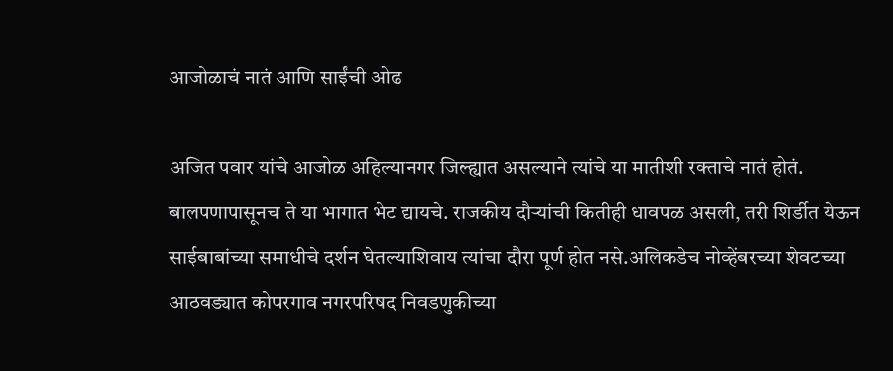आजोळाचं नातं आणि साईंची ओढ

अजित पवार यांचे आजोळ अहिल्यानगर जिल्ह्यात असल्याने त्यांचे या मातीशी रक्ताचे नातं होतं. बालपणापासूनच ते या भागात भेट द्यायचे. राजकीय दौऱ्यांची कितीही धावपळ असली, तरी शिर्डीत येऊन साईबाबांच्या समाधीचे दर्शन घेतल्याशिवाय त्यांचा दौरा पूर्ण होत नसे.अलिकडेच नोव्हेंबरच्या शेवटच्या आठवड्यात कोपरगाव नगरपरिषद निवडणुकीच्या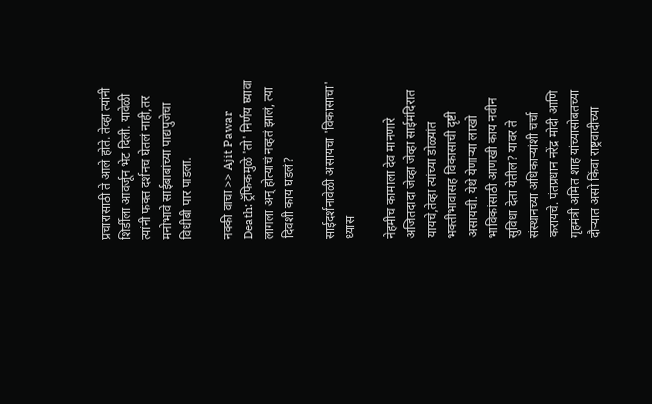प्रचारासाठी ते आले होते. तेव्हा त्यांनी शिर्डीला आवर्जून भेट दिली. यावेळी त्यांनी फक्त दर्शनच घेतलं नाही,तर मनोभावे साईबाबांच्या पाद्यपुजेचा विधीबी पार पाडला.

नक्की वाचा >> Ajit Pawar Death: ट्रॅफिकमुळे 'तो' निर्णय घ्यावा लागला अन् होत्याचं नव्हतं झालं, त्या दिवशी काय घडलं?

साईदर्शनावेळी असायचा 'विकासाचा' ध्यास

नेहमीच कामाला देव मानणारे अजितदादा जेव्हा जेव्हा साईमंदिरात यायचे,तेव्हा त्यांच्या डोळ्यांत भक्तीभावासह विकासाची दृष्टी असायची. येथे येणाऱ्या लाखो भाविकांसाठी आणखी काय नवीन सुविधा देता येतील? यावर ते संस्थानच्या अधिकाऱ्यांशी चर्चा करायचे. पंतप्रधान नरेंद्र मोदी आणि गृहमंत्री अमित शाह यांच्यासोबतच्या दौऱ्यात असो किंवा राष्ट्रवादीच्या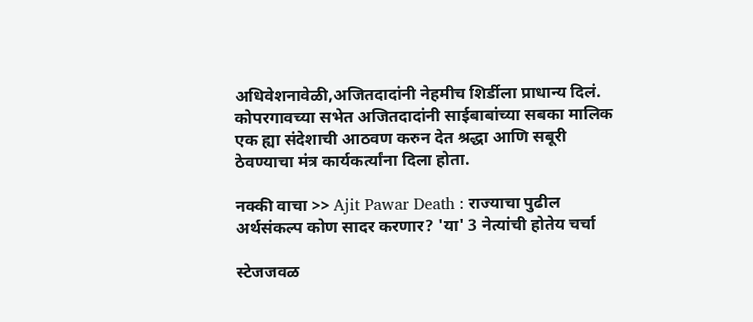अधिवेशनावेळी,अजितदादांनी नेहमीच शिर्डीला प्राधान्य दिलं. कोपरगावच्या सभेत अजितदादांनी साईबाबांच्या सबका मालिक एक ह्या संदेशाची आठवण करुन देत श्रद्धा आणि सबूरी ठेवण्याचा मंत्र कार्यकर्त्यांना दिला होता.

नक्की वाचा >> Ajit Pawar Death : राज्याचा पुढील अर्थसंकल्प कोण सादर करणार? 'या' 3 नेत्यांची होतेय चर्चा

स्टेजजवळ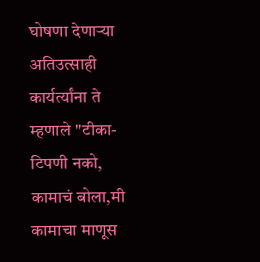घोषणा देणाऱ्या अतिउत्साही कार्यर्त्यांना ते म्हणाले "टीका-टिपणी नको, कामाचं बोला,मी कामाचा माणूस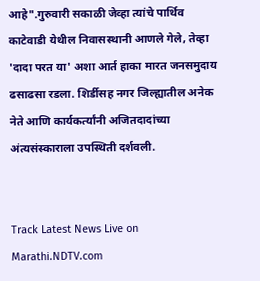आहे".गुरुवारी सकाळी जेव्हा त्यांचे पार्थिव काटेवाडी येथील निवासस्थानी आणले गेले, तेव्हा 'दादा परत या' अशा आर्त हाका मारत जनसमुदाय ढसाढसा रडला. शिर्डीसह नगर जिल्ह्यातील अनेक नेते आणि कार्यकर्त्यांनी अजितदादांच्या अंत्यसंस्काराला उपस्थिती दर्शवली.


Track Latest News Live on Marathi.NDTV.com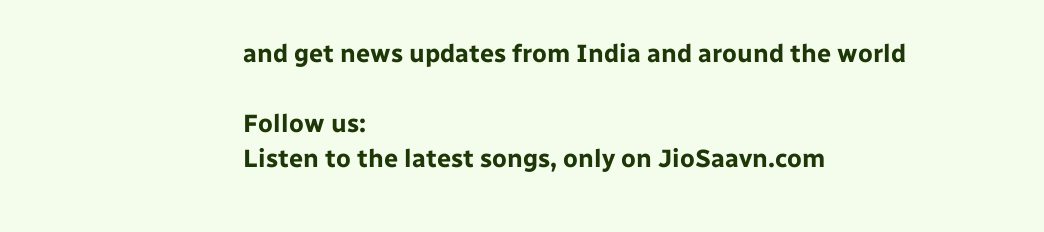and get news updates from India and around the world

Follow us:
Listen to the latest songs, only on JioSaavn.com